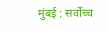मुंबई : सर्वोच्च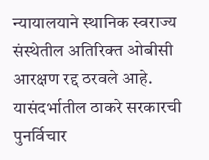न्यायालयाने स्थानिक स्वराज्य संस्थेतील अतिरिक्त ओबीसी आरक्षण रद्द ठरवले आहे. यासंदर्भातील ठाकरे सरकारची पुनर्विचार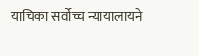याचिका सर्वोच्च न्यायालायने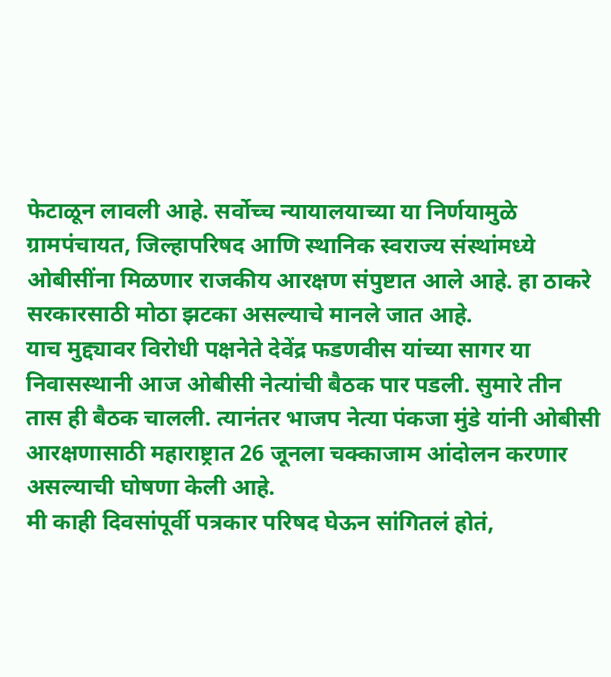फेटाळून लावली आहे. सर्वोच्च न्यायालयाच्या या निर्णयामुळे ग्रामपंचायत, जिल्हापरिषद आणि स्थानिक स्वराज्य संस्थांमध्ये ओबीसींना मिळणार राजकीय आरक्षण संपुष्टात आले आहे. हा ठाकरे सरकारसाठी मोठा झटका असल्याचे मानले जात आहे.
याच मुद्द्यावर विरोधी पक्षनेते देवेंद्र फडणवीस यांच्या सागर या निवासस्थानी आज ओबीसी नेत्यांची बैठक पार पडली. सुमारे तीन तास ही बैठक चालली. त्यानंतर भाजप नेत्या पंकजा मुंडे यांनी ओबीसी आरक्षणासाठी महाराष्ट्रात 26 जूनला चक्काजाम आंदोलन करणार असल्याची घोषणा केली आहे.
मी काही दिवसांपूर्वी पत्रकार परिषद घेऊन सांगितलं होतं,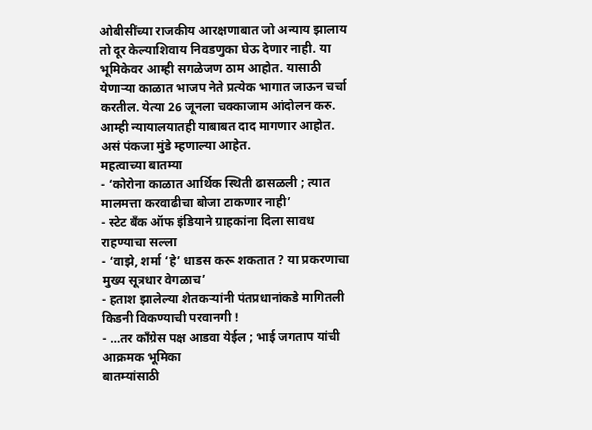ओबीसींच्या राजकीय आरक्षणाबात जो अन्याय झालाय तो दूर केल्याशिवाय निवडणुका घेऊ देणार नाही. या भूमिकेवर आम्ही सगळेजण ठाम आहोत. यासाठी येणाऱ्या काळात भाजप नेते प्रत्येक भागात जाऊन चर्चा करतील. येत्या 26 जूनला चक्काजाम आंदोलन करु. आम्ही न्यायालयातही याबाबत दाद मागणार आहोत. असं पंकजा मुंडे म्हणाल्या आहेत.
महत्वाच्या बातम्या
- ‘कोरोना काळात आर्थिक स्थिती ढासळली ; त्यात मालमत्ता करवाढीचा बोजा टाकणार नाही’
- स्टेट बँक ऑफ इंडियाने ग्राहकांना दिला सावध राहण्याचा सल्ला
- ‘वाझे, शर्मा ‘हे’ धाडस करू शकतात ? या प्रकरणाचा मुख्य सूत्रधार वेगळाच’
- हताश झालेल्या शेतकऱ्यांनी पंतप्रधानांकडे मागितली किडनी विकण्याची परवानगी !
- …तर काँग्रेस पक्ष आडवा येईल ; भाई जगताप यांची आक्रमक भूमिका
बातम्यांसाठी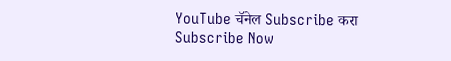YouTube चॅनेल Subscribe करा
Subscribe Now